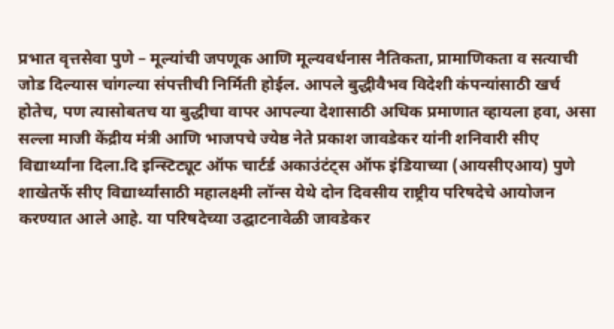प्रभात वृत्तसेवा पुणे – मूल्यांची जपणूक आणि मूल्यवर्धनास नैतिकता, प्रामाणिकता व सत्याची जोड दिल्यास चांगल्या संपत्तीची निर्मिती होईल. आपले बुद्धीवैभव विदेशी कंपन्यांसाठी खर्च होतेच, पण त्यासोबतच या बुद्धीचा वापर आपल्या देशासाठी अधिक प्रमाणात व्हायला हवा, असा सल्ला माजी केंद्रीय मंत्री आणि भाजपचे ज्येष्ठ नेते प्रकाश जावडेकर यांनी शनिवारी सीए विद्यार्थ्यांना दिला.दि इन्स्टिट्यूट ऑफ चार्टर्ड अकाउंटंट्स ऑफ इंडियाच्या (आयसीएआय) पुणे शाखेतर्फे सीए विद्यार्थ्यांसाठी महालक्ष्मी लॉन्स येथे दोन दिवसीय राष्ट्रीय परिषदेचे आयोजन करण्यात आले आहे. या परिषदेच्या उद्घाटनावेळी जावडेकर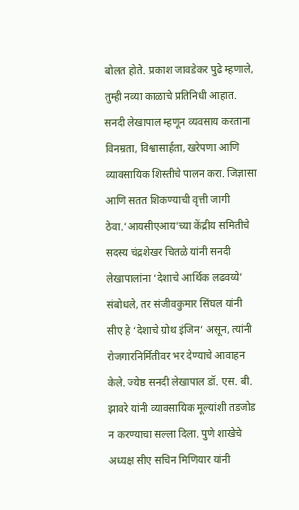बोलत होते. प्रकाश जावडेकर पुढे म्हणाले, तुम्ही नव्या काळाचे प्रतिनिधी आहात. सनदी लेखापाल म्हणून व्यवसाय करताना विनम्रता, विश्वासार्हता, खरेपणा आणि व्यावसायिक शिस्तीचे पालन करा. जिज्ञासा आणि सतत शिकण्याची वृत्ती जागी ठेवा.’आयसीएआय’च्या केंद्रीय समितीचे सदस्य चंद्रशेखर चितळे यांनी सनदी लेखापालांना ‘देशाचे आर्थिक लढवय्ये’ संबोधले, तर संजीवकुमार सिंघल यांनी सीए हे ‘देशाचे ग्रोथ इंजिन’ असून, त्यांनी रोजगारनिर्मितीवर भर देण्याचे आवाहन केले. ज्येष्ठ सनदी लेखापाल डॉ. एस. बी. झावरे यांनी व्यावसायिक मूल्यांशी तडजोड न करण्याचा सल्ला दिला. पुणे शाखेचे अध्यक्ष सीए सचिन मिणियार यांनी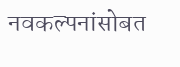नवकल्पनांसोबत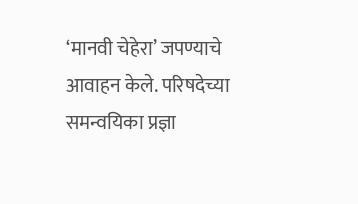‘मानवी चेहेरा’ जपण्याचे आवाहन केले. परिषदेच्या समन्वयिका प्रज्ञा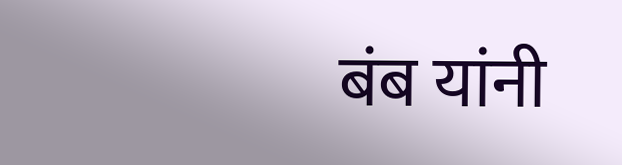बंब यांनी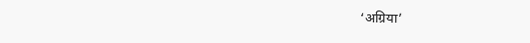‘अग्रिया’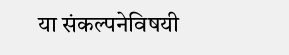या संकल्पनेविषयी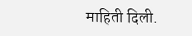माहिती दिली.